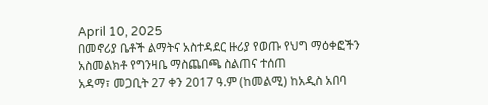April 10, 2025
በመኖሪያ ቤቶች ልማትና አስተዳደር ዙሪያ የወጡ የህግ ማዕቀፎችን አስመልክቶ የግንዛቤ ማስጨበጫ ስልጠና ተሰጠ
አዳማ፣ መጋቢት 27 ቀን 2017 ዓ.ም (ከመልሚ) ከአዲስ አበባ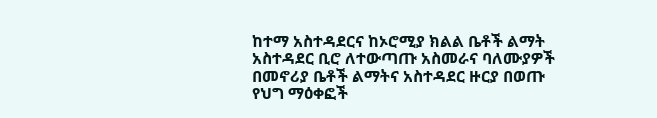ከተማ አስተዳደርና ከኦሮሚያ ክልል ቤቶች ልማት አስተዳደር ቢሮ ለተውጣጡ አስመራና ባለሙያዎች በመኖሪያ ቤቶች ልማትና አስተዳደር ዙርያ በወጡ የህግ ማዕቀፎች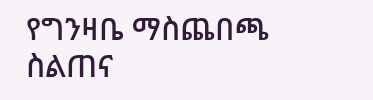የግንዛቤ ማስጨበጫ ስልጠና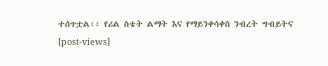ተሰጥቷል፡፡ የሪል ስቴት ልማት እና የማይንቀሳቀስ ንብረት ግብይትና
[post-views]